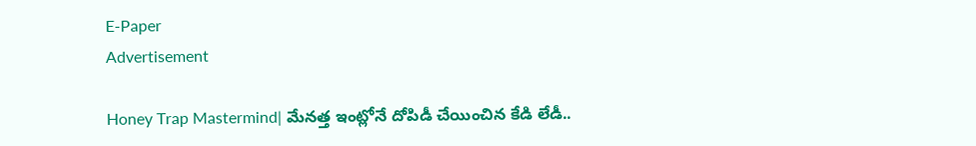E-Paper
Advertisement

Honey Trap Mastermind| మేనత్త ఇంట్లోనే దోపిడీ చేయించిన కేడి లేడీ..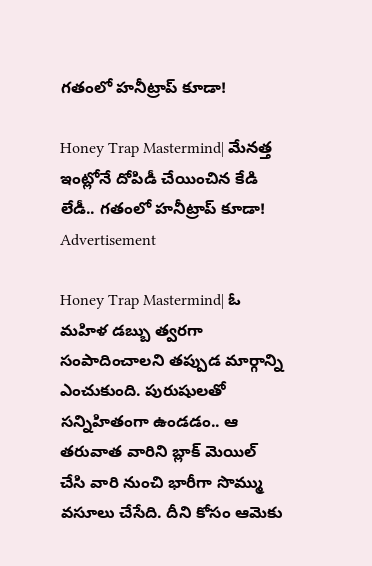గతంలో హనీట్రాప్ కూడా!

Honey Trap Mastermind| మేనత్త ఇంట్లోనే దోపిడీ చేయించిన కేడి లేడీ.. గతంలో హనీట్రాప్ కూడా!
Advertisement

Honey Trap Mastermind| ఓ మహిళ డబ్బు త్వరగా సంపాదించాలని తప్పుడ మార్గాన్ని ఎంచుకుంది. పురుషులతో సన్నిహితంగా ఉండడం.. ఆ తరువాత వారిని బ్లాక్ మెయిల్ చేసి వారి నుంచి భారీగా సొమ్ము వసూలు చేసేది. దీని కోసం ఆమెకు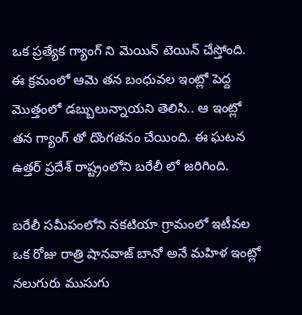ఒక ప్రత్యేక గ్యాంగ్ ని మెయిన్ టెయిన్ చేస్తోంది. ఈ క్రమంలో ఆమె తన బంధువల ఇంట్లో పెద్ద మొత్తంలో డబ్బులున్నాయని తెలిసి.. ఆ ఇంట్లో తన గ్యాంగ్ తో దొంగతనం చేయింది. ఈ ఘటన ఉత్తర్ ప్రదేశ్ రాష్ట్రంలోని బరేలీ లో జరిగింది.

బరేలీ సమీపంలోని నకటియా గ్రామంలో ఇటీవల ఒక రోజు రాత్రి షానవాజ్ బానో అనే మహిళ ఇంట్లో నలుగురు ముసుగు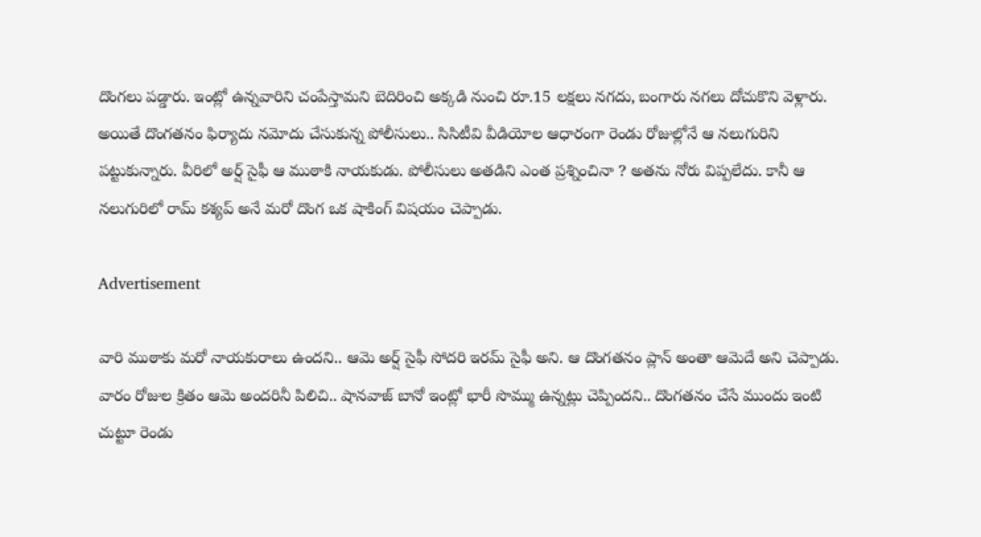దొంగలు పడ్డారు. ఇంట్లో ఉన్నవారిని చంపేస్తామని బెదిరించి అక్కడి నుంచి రూ.15 లక్షలు నగదు, బంగారు నగలు దోచుకొని వెళ్లారు. అయితే దొంగతనం ఫిర్యాదు నమోదు చేసుకున్న పోలీసులు.. సిసిటీవి వీడియోల ఆధారంగా రెండు రోజుల్లోనే ఆ నలుగురిని పట్టుకున్నారు. వీరిలో అర్ష్ సైఫీ ఆ ముఠాకి నాయకుడు. పోలీసులు అతడిని ఎంత ప్రశ్నించినా ? అతను నోరు విప్పలేదు. కానీ ఆ నలుగురిలో రామ్ కశ్యప్ అనే మరో దొంగ ఒక షాకింగ్ విషయం చెప్పాడు.

Advertisement

వారి ముఠాకు మరో నాయకురాలు ఉందని.. ఆమె అర్ష్ సైఫీ సోదరి ఇరమ్ సైఫీ అని. ఆ దొంగతనం ప్లాన్ అంతా ఆమెదే అని చెప్పాడు. వారం రోజుల క్రితం ఆమె అందరినీ పిలిచి.. షానవాజ్ బానో ఇంట్లో భారీ సొమ్ము ఉన్నట్లు చెప్పిందని.. దొంగతనం చేసే ముందు ఇంటి చుట్టూ రెండు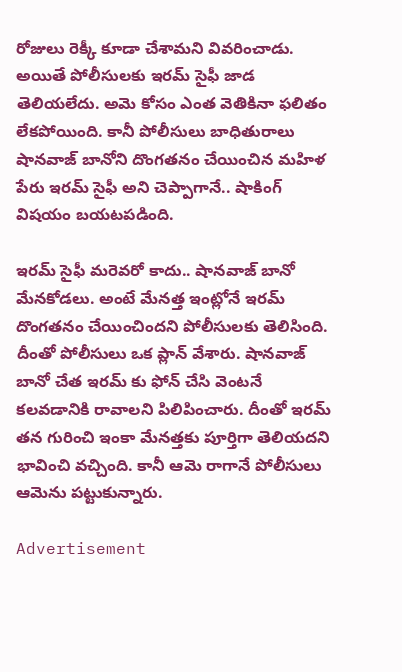రోజులు రెక్కీ కూడా చేశామని వివరించాడు. అయితే పోలీసులకు ఇరమ్ సైఫీ జాడ తెలియలేదు. అమె కోసం ఎంత వెతికినా ఫలితం లేకపోయింది. కానీ పోలీసులు బాధితురాలు షానవాజ్ బానోని దొంగతనం చేయించిన మహిళ పేరు ఇరమ్ సైఫీ అని చెప్పాగానే.. షాకింగ్ విషయం బయటపడింది.

ఇరమ్ సైఫీ మరెవరో కాదు.. షానవాజ్ బానో మేనకోడలు. అంటే మేనత్త ఇంట్లోనే ఇరమ్ దొంగతనం చేయించిందని పోలీసులకు తెలిసింది. దీంతో పోలీసులు ఒక ప్లాన్ వేశారు. షానవాజ్ బానో చేత ఇరమ్ కు ఫోన్ చేసి వెంటనే కలవడానికి రావాలని పిలిపించారు. దీంతో ఇరమ్ తన గురించి ఇంకా మేనత్తకు పూర్తిగా తెలియదని భావించి వచ్చింది. కానీ ఆమె రాగానే పోలీసులు ఆమెను పట్టుకున్నారు.

Advertisement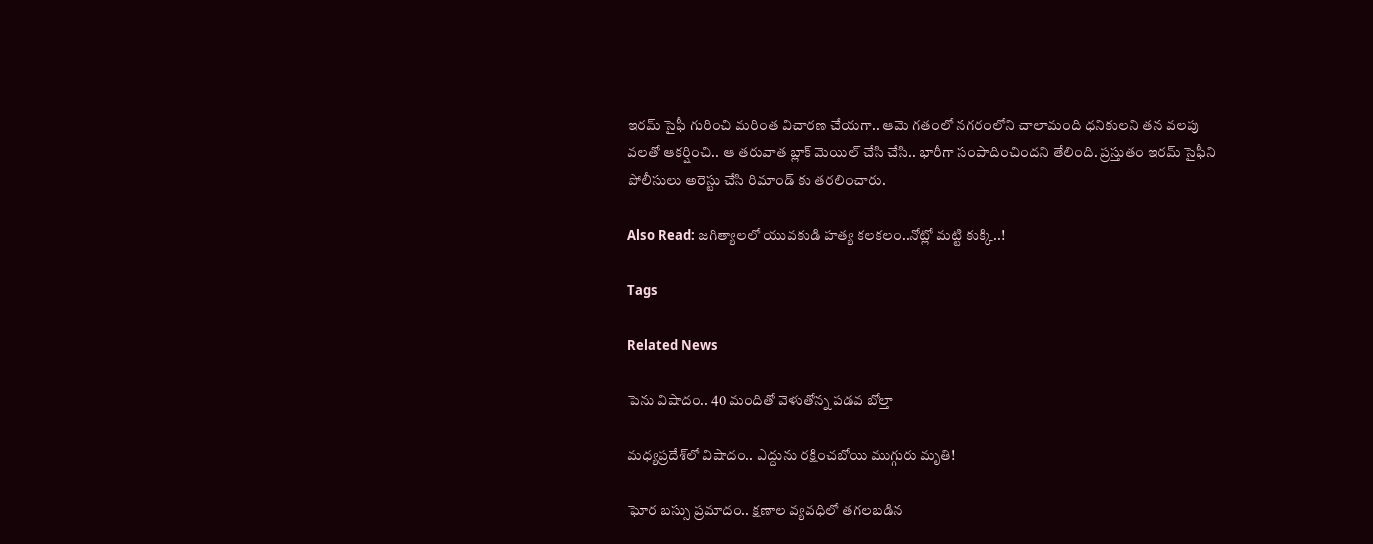ఇరమ్ సైఫీ గురించి మరింత విచారణ చేయగా.. ఆమె గతంలో నగరంలోని చాలామంది ధనికులని తన వలపు వలతో ఆకర్షించి.. ఆ తరువాత బ్లాక్ మెయిల్ చేసి చేసి.. భారీగా సంపాదించిందని తేలింది. ప్రస్తుతం ఇరమ్ సైఫీని పోలీసులు అరెస్టు చేసి రిమాండ్ కు తరలించారు.

Also Read: జగిత్యాలలో యువకుడి హత్య కలకలం..నోట్లో మట్టి కుక్కి..!

Tags

Related News

పెను విషాదం.. 40 మందితో వెళుతోన్న ప‌డ‌వ బోల్తా

మధ్యప్రదేశ్‌లో విషాదం.. ఎద్దును రక్షించబోయి ముగ్గురు మృతి!

ఘోర బస్సు ప్రమాదం.. క్షణాల వ్యవధిలో తగలబడిన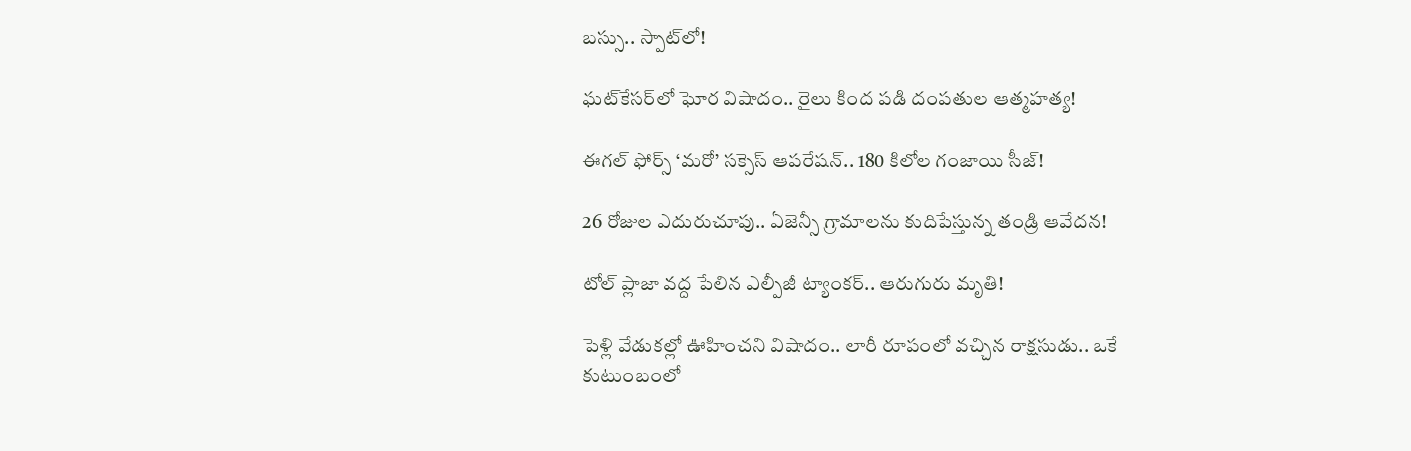బస్సు.. స్పాట్‌లో!

ఘట్‌కేసర్‌లో ఘోర విషాదం.. రైలు కింద పడి దంపతుల ఆత్మహత్య!

ఈగల్ ఫోర్స్ ‘మరో’ సక్సెస్ ఆపరేషన్.. 180 కిలోల గంజాయి సీజ్!

26 రోజుల ఎదురుచూపు.. ఏజెన్సీ గ్రామాలను కుదిపేస్తున్న తండ్రి ఆవేదన!

టోల్ ప్లాజా వద్ద పేలిన ఎల్పీజీ ట్యాంకర్.. ఆరుగురు మృతి!

పెళ్లి వేడుకల్లో ఊహించని విషాదం.. లారీ రూపంలో వచ్చిన రాక్షసుడు.. ఒకే కుటుంబంలో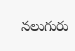నలుగురు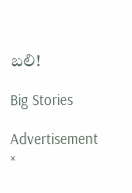బలి!

Big Stories

Advertisement
×